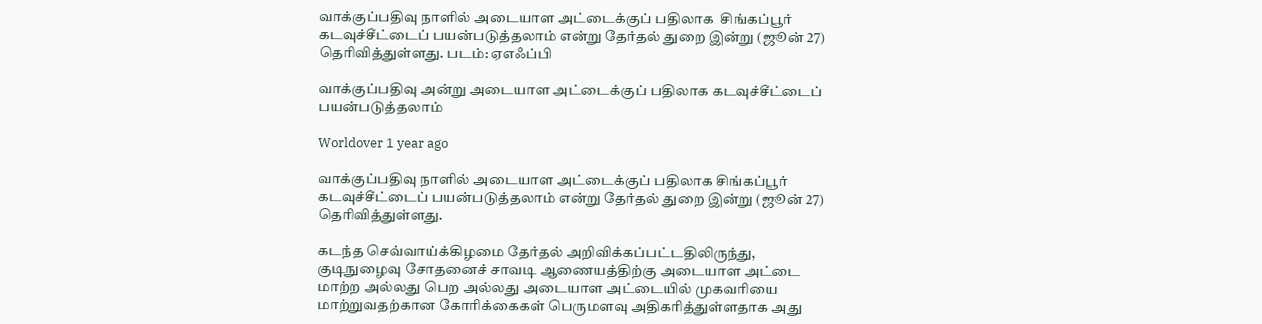வாக்குப்பதிவு நாளில் அடையாள அட்டைக்குப் பதிலாக  சிங்கப்பூர் கடவுச்சீட்டைப் பயன்படுத்தலாம் என்று தேர்தல் துறை இன்று (ஜூன் 27) தெரிவித்துள்ளது. படம்: ஏஎஃப்பி

வாக்குப்பதிவு அன்று அடையாள அட்டைக்குப் பதிலாக கடவுச்சீட்டைப் பயன்படுத்தலாம்

Worldover 1 year ago

வாக்குப்பதிவு நாளில் அடையாள அட்டைக்குப் பதிலாக சிங்கப்பூர் கடவுச்சீட்டைப் பயன்படுத்தலாம் என்று தேர்தல் துறை இன்று (ஜூன் 27) தெரிவித்துள்ளது.

கடந்த செவ்வாய்க்கிழமை தேர்தல் அறிவிக்கப்பட்டதிலிருந்து, குடிநுழைவு சோதனைச் சாவடி ஆணையத்திற்கு அடையாள அட்டை மாற்ற அல்லது பெற அல்லது அடையாள அட்டையில் முகவரியை மாற்றுவதற்கான கோரிக்கைகள் பெருமளவு அதிகரித்துள்ளதாக அது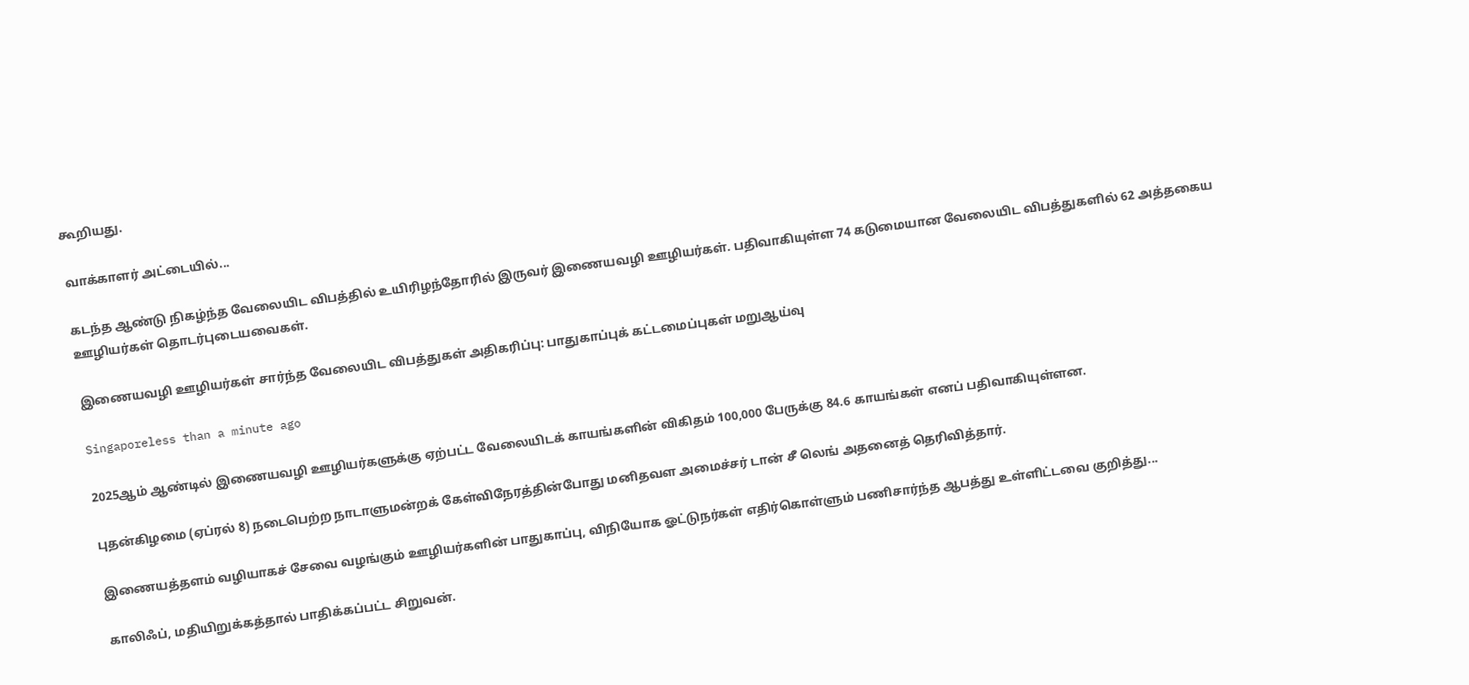கூறியது.

வாக்காளர் அட்டையில்...

கடந்த ஆண்டு நிகழ்ந்த வேலையிட விபத்தில் உயிரிழந்தோரில் இருவர் இணையவழி ஊழியர்கள். பதிவாகியுள்ள 74 கடுமையான வேலையிட விபத்துகளில் 62 அத்தகைய ஊழியர்கள் தொடர்புடையவைகள்.

இணையவழி ஊழியர்கள் சார்ந்த வேலையிட விபத்துகள் அதிகரிப்பு: பாதுகாப்புக் கட்டமைப்புகள் மறுஆய்வு

Singaporeless than a minute ago

2025ஆம் ஆண்டில் இணையவழி ஊழியர்களுக்கு ஏற்பட்ட வேலையிடக் காயங்களின் விகிதம் 100,000 பேருக்கு 84.6 காயங்கள் எனப் பதிவாகியுள்ளன.

புதன்கிழமை (ஏப்ரல் 8) நடைபெற்ற நாடாளுமன்றக் கேள்விநேரத்தின்போது மனிதவள அமைச்சர் டான் சீ லெங் அதனைத் தெரிவித்தார்.

இணையத்தளம் வழியாகச் சேவை வழங்கும் ஊழியர்களின் பாதுகாப்பு, விநியோக ஓட்டுநர்கள் எதிர்கொள்ளும் பணிசார்ந்த ஆபத்து உள்ளிட்டவை குறித்து...

காலிஃப், மதியிறுக்கத்தால் பாதிக்கப்பட்ட சிறுவன்.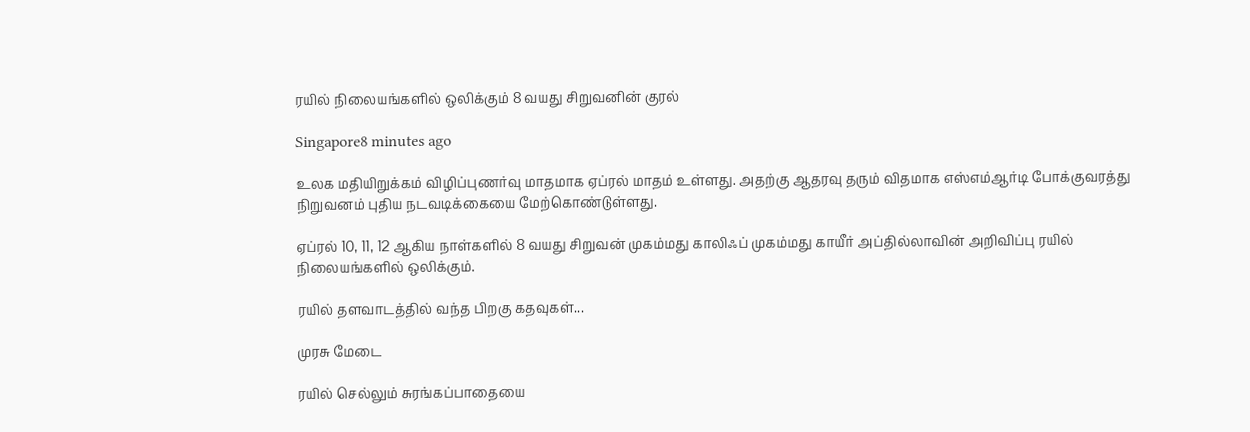ரயில் நிலையங்களில் ஒலிக்கும் 8 வயது சிறுவனின் குரல்

Singapore8 minutes ago

உலக மதியிறுக்கம் விழிப்புணர்வு மாதமாக ஏப்ரல் மாதம் உள்ளது. அதற்கு ஆதரவு தரும் விதமாக எஸ்எம்ஆர்டி போக்குவரத்து நிறுவனம் புதிய நடவடிக்கையை மேற்கொண்டுள்ளது.

ஏப்ரல் 10, 11, 12 ஆகிய நாள்களில் 8 வயது சிறுவன் முகம்மது காலிஃப் முகம்மது காயீர் அப்தில்லாவின் அறிவிப்பு ரயில் நிலையங்களில் ஒலிக்கும்.

ரயில் தளவாடத்தில் வந்த பிறகு கதவுகள்...

முரசு மேடை

ரயில் செல்லும் சுரங்கப்பாதையை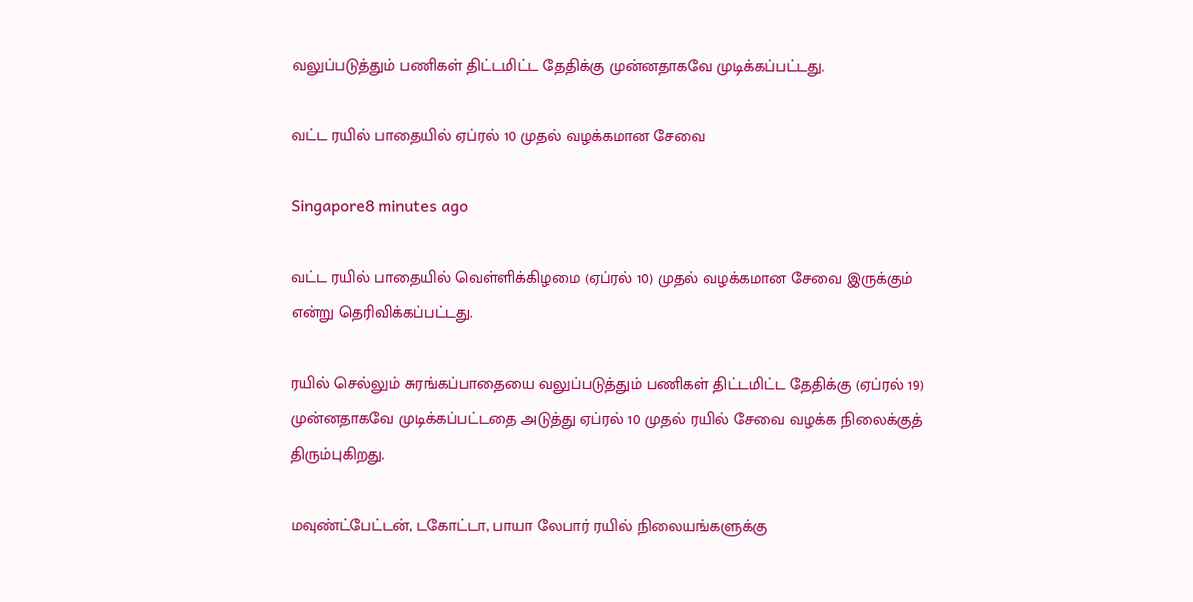வலுப்படுத்தும் பணிகள் திட்டமிட்ட தேதிக்கு முன்னதாகவே முடிக்கப்பட்டது.

வட்ட ரயில் பாதையில் ஏப்ரல் 10 முதல் வழக்கமான சேவை

Singapore8 minutes ago

வட்ட ரயில் பாதையில் வெள்ளிக்கிழமை (ஏப்ரல் 10) முதல் வழக்கமான சேவை இருக்கும் என்று தெரிவிக்கப்பட்டது.

ரயில் செல்லும் சுரங்கப்பாதையை வலுப்படுத்தும் பணிகள் திட்டமிட்ட தேதிக்கு (ஏப்ரல் 19) முன்னதாகவே முடிக்கப்பட்டதை அடுத்து ஏப்ரல் 10 முதல் ரயில் சேவை வழக்க நிலைக்குத் திரும்புகிறது.

மவுண்ட்பேட்டன், டகோட்டா, பாயா லேபார் ரயில் நிலையங்களுக்கு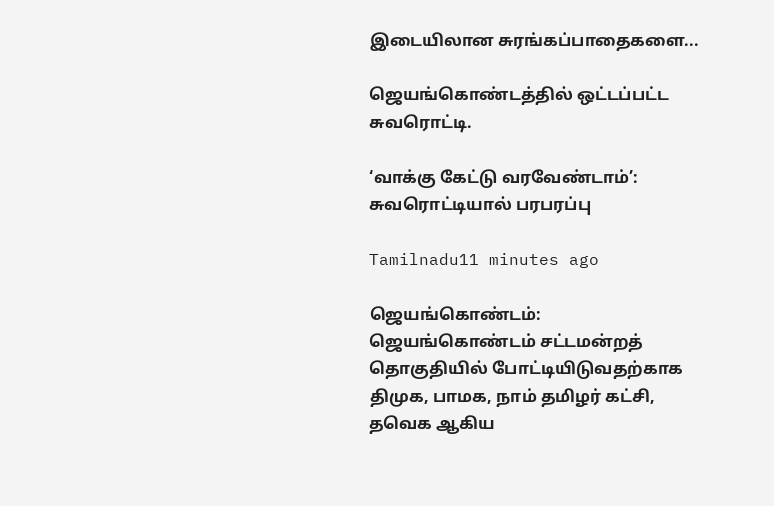இடையிலான சுரங்கப்பாதைகளை...

ஜெயங்கொண்டத்தில் ஒட்டப்பட்ட சுவரொட்டி.

‘வாக்கு கேட்டு வரவேண்டாம்’: சுவரொட்டியால் பரபரப்பு

Tamilnadu11 minutes ago

ஜெயங்கொண்டம்: ஜெயங்கொண்டம் சட்டமன்றத் தொகுதியில் போட்டியிடுவதற்காக திமுக, பாமக, நாம் தமிழர் கட்சி, தவெக ஆகிய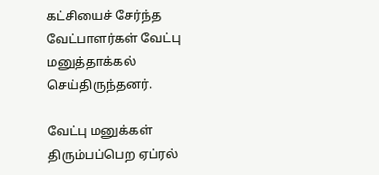கட்சியைச் சேர்ந்த வேட்பாளர்கள் வேட்பு மனுத்தாக்கல் செய்திருந்தனர்.

வேட்பு மனுக்கள் திரும்பப்பெற ஏப்ரல்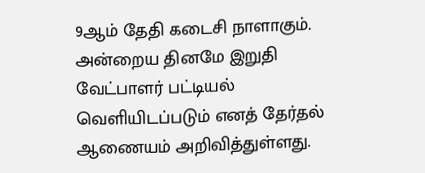9ஆம் தேதி கடைசி நாளாகும். அன்றைய தினமே இறுதி வேட்பாளர் பட்டியல் வெளியிடப்படும் எனத் தேர்தல் ஆணையம் அறிவித்துள்ளது.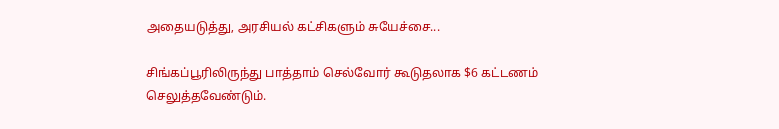அதையடுத்து, அரசியல் கட்சிகளும் சுயேச்சை...

சிங்கப்பூரிலிருந்து பாத்தாம் செல்வோர் கூடுதலாக $6 கட்டணம் செலுத்தவேண்டும்.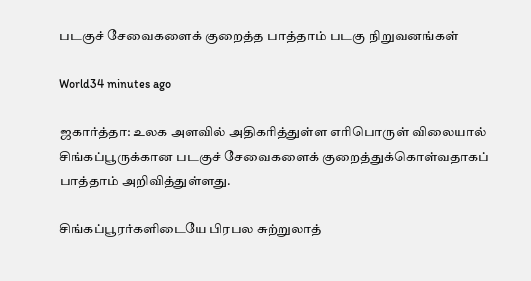படகுச் சேவைகளைக் குறைத்த பாத்தாம் படகு நிறுவனங்கள்

World34 minutes ago

ஜகார்த்தா: உலக அளவில் அதிகரித்துள்ள எரிபொருள் விலையால் சிங்கப்பூருக்கான படகுச் சேவைகளைக் குறைத்துக்கொள்வதாகப் பாத்தாம் அறிவித்துள்ளது.

சிங்கப்பூரர்களிடையே பிரபல சுற்றுலாத்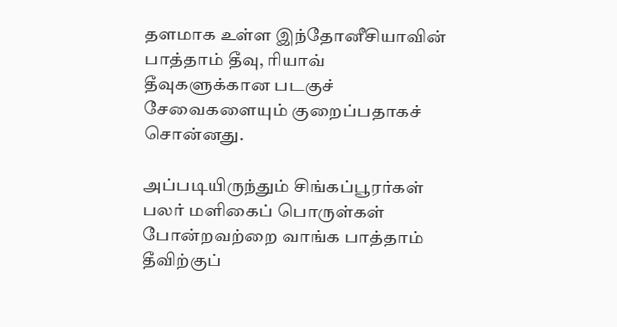தளமாக உள்ள இந்தோனீசியாவின் பாத்தாம் தீவு, ரியாவ் தீவுகளுக்கான படகுச் சேவைகளையும் குறைப்பதாகச் சொன்னது.

அப்படியிருந்தும் சிங்கப்பூரர்கள் பலர் மளிகைப் பொருள்கள் போன்றவற்றை வாங்க பாத்தாம் தீவிற்குப்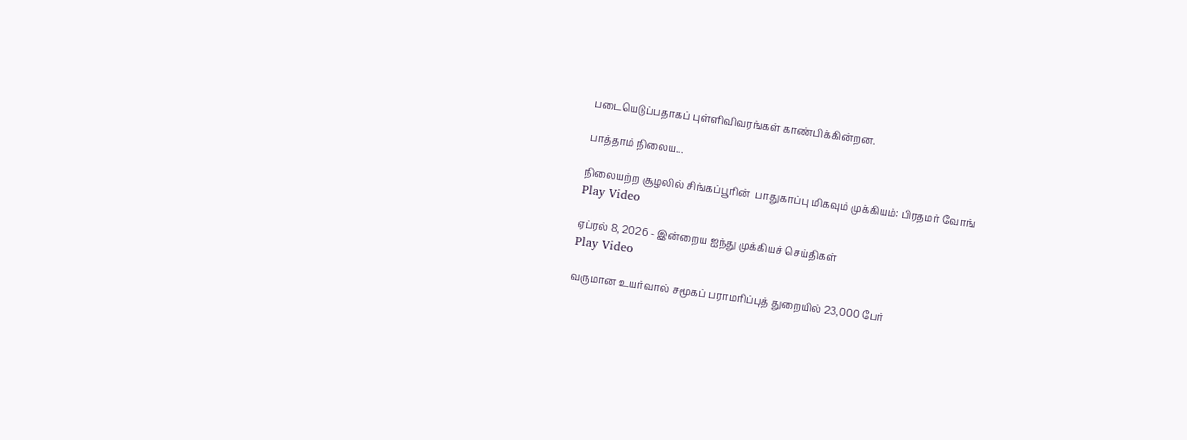படையெடுப்பதாகப் புள்ளிவிவரங்கள் காண்பிக்கின்றன.

பாத்தாம் நிலைய...

நிலையற்ற சூழலில் சிங்கப்பூரின்  பாதுகாப்பு மிகவும் முக்கியம்: பிரதமர் வோங்
Play Video

ஏப்ரல் 8, 2026 - இன்றைய ஐந்து முக்கியச் செய்திகள்
Play Video

வருமான உயர்வால் சமூகப் பராமரிப்புத் துறையில் 23,000 பேர்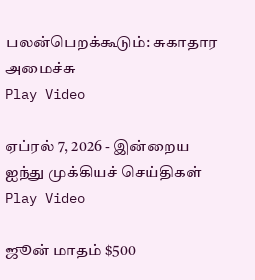பலன்பெறக்கூடும்: சுகாதார அமைச்சு
Play Video

ஏப்ரல் 7, 2026 - இன்றைய ஐந்து முக்கியச் செய்திகள்
Play Video

ஜூன் மாதம் $500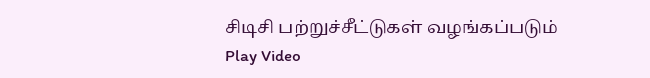சிடிசி பற்றுச்சீட்டுகள் வழங்கப்படும்
Play Video